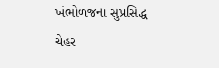ખંભોળજના સુપ્રસિદ્ધ ચેહર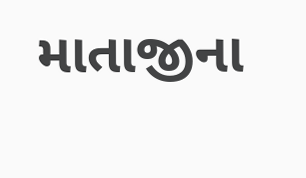માતાજીના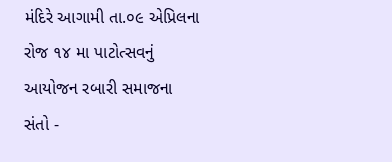મંદિરે આગામી તા.૦૯ એપ્રિલના રોજ ૧૪ મા પાટોત્સવનું આયોજન રબારી સમાજના સંતો -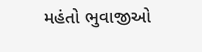મહંતો ભુવાજીઓ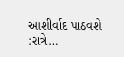આશીર્વાદ પાઠવશે :રાત્રે…